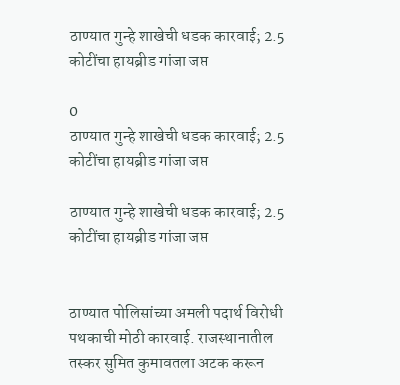ठाण्यात गुन्हे शाखेची धडक कारवाई; 2.5 कोटींचा हायब्रीड गांजा जप्त

0
ठाण्यात गुन्हे शाखेची धडक कारवाई; 2.5 कोटींचा हायब्रीड गांजा जप्त

ठाण्यात गुन्हे शाखेची धडक कारवाई; 2.5 कोटींचा हायब्रीड गांजा जप्त


ठाण्यात पोलिसांच्या अमली पदार्थ विरोधी पथकाची मोठी कारवाई. राजस्थानातील तस्कर सुमित कुमावतला अटक करून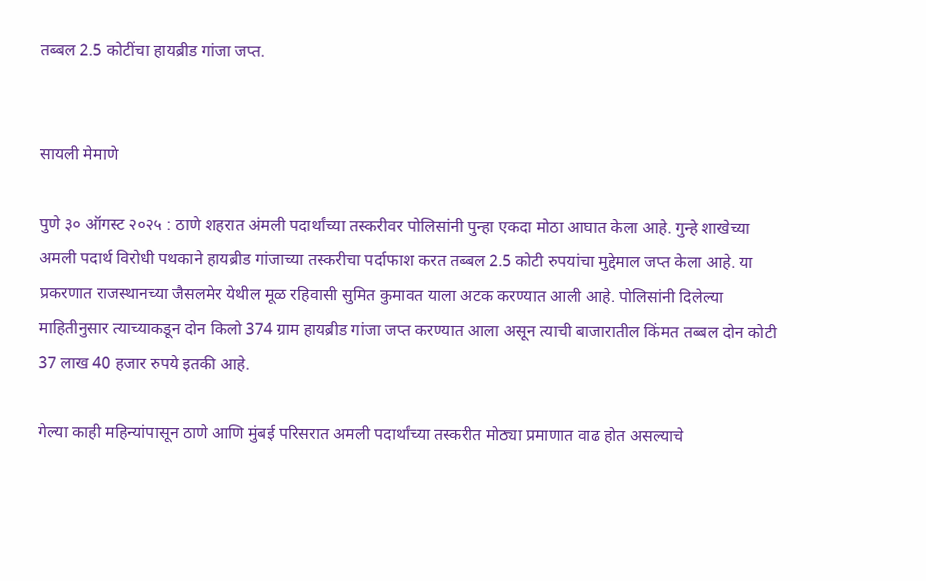तब्बल 2.5 कोटींचा हायब्रीड गांजा जप्त.


सायली मेमाणे

पुणे ३० ऑगस्ट २०२५ : ठाणे शहरात अंमली पदार्थांच्या तस्करीवर पोलिसांनी पुन्हा एकदा मोठा आघात केला आहे. गुन्हे शाखेच्या अमली पदार्थ विरोधी पथकाने हायब्रीड गांजाच्या तस्करीचा पर्दाफाश करत तब्बल 2.5 कोटी रुपयांचा मुद्देमाल जप्त केला आहे. या प्रकरणात राजस्थानच्या जैसलमेर येथील मूळ रहिवासी सुमित कुमावत याला अटक करण्यात आली आहे. पोलिसांनी दिलेल्या माहितीनुसार त्याच्याकडून दोन किलो 374 ग्राम हायब्रीड गांजा जप्त करण्यात आला असून त्याची बाजारातील किंमत तब्बल दोन कोटी 37 लाख 40 हजार रुपये इतकी आहे.

गेल्या काही महिन्यांपासून ठाणे आणि मुंबई परिसरात अमली पदार्थांच्या तस्करीत मोठ्या प्रमाणात वाढ होत असल्याचे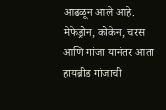आढळून आले आहे. मेफेड्रोन, कोकेन, चरस आणि गांजा यानंतर आता हायब्रीड गांजाची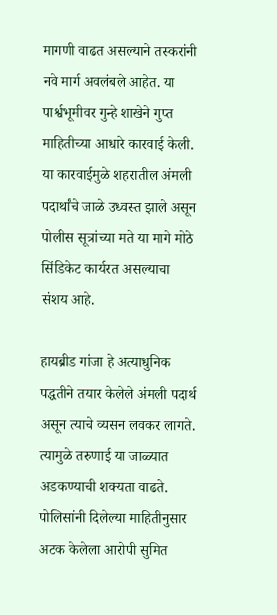मागणी वाढत असल्याने तस्करांनी नवे मार्ग अवलंबले आहेत. या पार्श्वभूमीवर गुन्हे शाखेने गुप्त माहितीच्या आधारे कारवाई केली. या कारवाईमुळे शहरातील अंमली पदार्थांचे जाळे उध्वस्त झाले असून पोलीस सूत्रांच्या मते या मागे मोठे सिंडिकेट कार्यरत असल्याचा संशय आहे.

हायब्रीड गांजा हे अत्याधुनिक पद्धतीने तयार केलेले अंमली पदार्थ असून त्याचे व्यसन लवकर लागते. त्यामुळे तरुणाई या जाळ्यात अडकण्याची शक्यता वाढते. पोलिसांनी दिलेल्या माहितीनुसार अटक केलेला आरोपी सुमित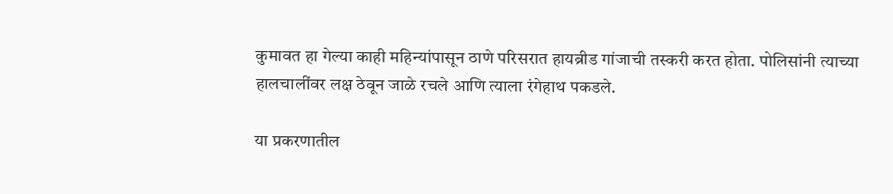कुमावत हा गेल्या काही महिन्यांपासून ठाणे परिसरात हायब्रीड गांजाची तस्करी करत होता. पोलिसांनी त्याच्या हालचालींवर लक्ष ठेवून जाळे रचले आणि त्याला रंगेहाथ पकडले.

या प्रकरणातील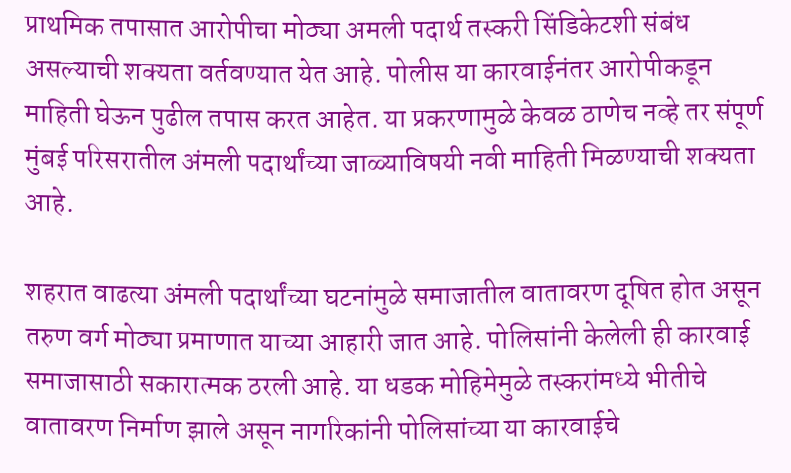प्राथमिक तपासात आरोपीचा मोठ्या अमली पदार्थ तस्करी सिंडिकेटशी संबंध असल्याची शक्यता वर्तवण्यात येत आहे. पोलीस या कारवाईनंतर आरोपीकडून माहिती घेऊन पुढील तपास करत आहेत. या प्रकरणामुळे केवळ ठाणेच नव्हे तर संपूर्ण मुंबई परिसरातील अंमली पदार्थांच्या जाळ्याविषयी नवी माहिती मिळण्याची शक्यता आहे.

शहरात वाढत्या अंमली पदार्थांच्या घटनांमुळे समाजातील वातावरण दूषित होत असून तरुण वर्ग मोठ्या प्रमाणात याच्या आहारी जात आहे. पोलिसांनी केलेली ही कारवाई समाजासाठी सकारात्मक ठरली आहे. या धडक मोहिमेमुळे तस्करांमध्ये भीतीचे वातावरण निर्माण झाले असून नागरिकांनी पोलिसांच्या या कारवाईचे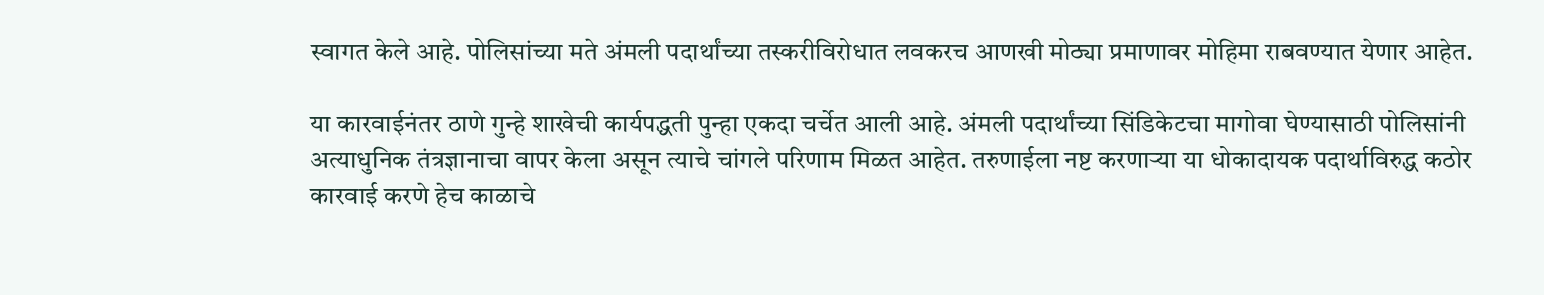स्वागत केले आहे. पोलिसांच्या मते अंमली पदार्थांच्या तस्करीविरोधात लवकरच आणखी मोठ्या प्रमाणावर मोहिमा राबवण्यात येणार आहेत.

या कारवाईनंतर ठाणे गुन्हे शाखेची कार्यपद्धती पुन्हा एकदा चर्चेत आली आहे. अंमली पदार्थांच्या सिंडिकेटचा मागोवा घेण्यासाठी पोलिसांनी अत्याधुनिक तंत्रज्ञानाचा वापर केला असून त्याचे चांगले परिणाम मिळत आहेत. तरुणाईला नष्ट करणाऱ्या या धोकादायक पदार्थाविरुद्ध कठोर कारवाई करणे हेच काळाचे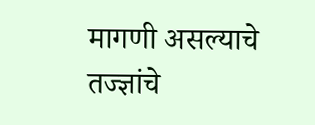मागणी असल्याचे तज्ज्ञांचे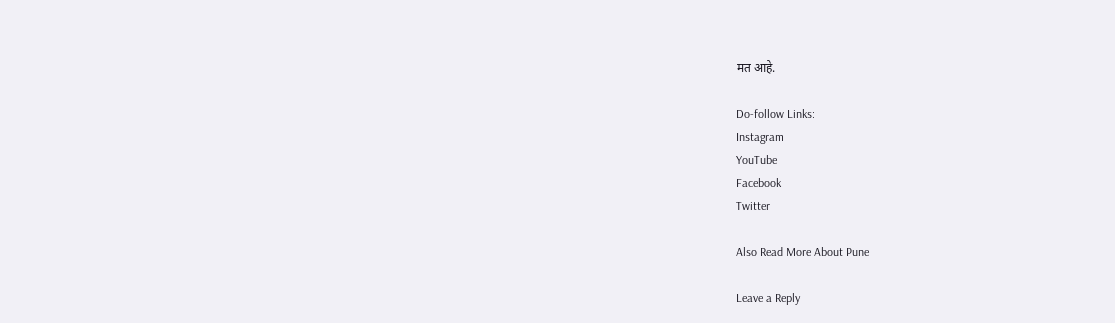मत आहे.

Do-follow Links:
Instagram
YouTube
Facebook
Twitter

Also Read More About Pune

Leave a Reply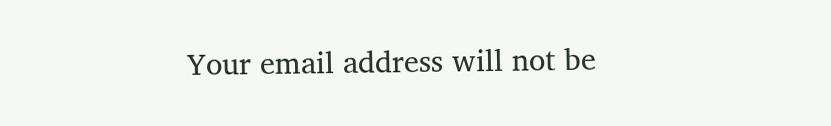Your email address will not be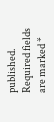published. Required fields are marked *